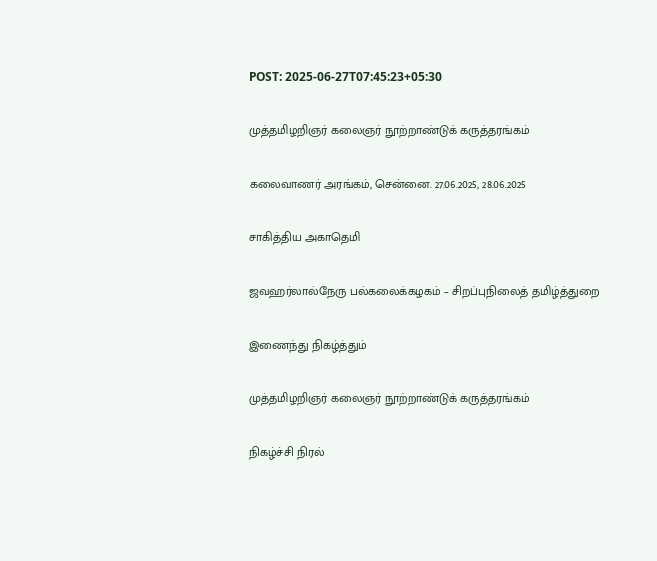POST: 2025-06-27T07:45:23+05:30

முத்தமிழறிஞர் கலைஞர் நூற்றாண்டுக் கருத்தரங்கம்

கலைவாணர் அரங்கம், சென்னை. 27.06.2025, 28.06.2025

சாகித்திய அகாதெமி

ஜவஹர்லால்நேரு பல்கலைக்கழகம் – சிறப்புநிலைத் தமிழ்த்துறை

இணைந்து நிகழ்த்தும்

முத்தமிழறிஞர் கலைஞர் நூற்றாண்டுக் கருத்தரங்கம்

நிகழ்ச்சி நிரல்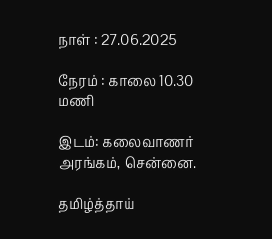நாள் : 27.06.2025

நேரம் : காலை 10.30 மணி

இடம்: கலைவாணர் அரங்கம், சென்னை.

தமிழ்த்தாய்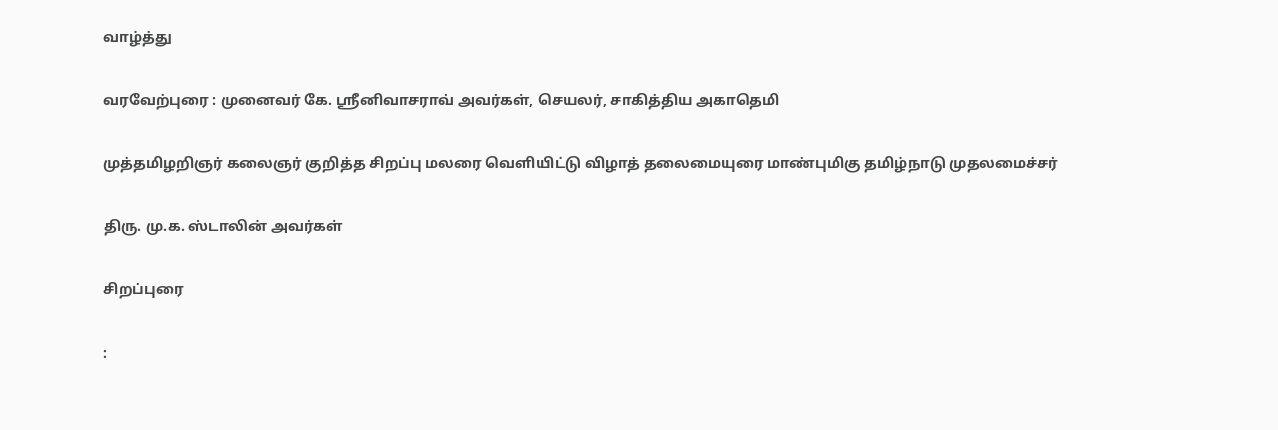வாழ்த்து

வரவேற்புரை : முனைவர் கே. ஸ்ரீனிவாசராவ் அவர்கள், செயலர், சாகித்திய அகாதெமி

முத்தமிழறிஞர் கலைஞர் குறித்த சிறப்பு மலரை வெளியிட்டு விழாத் தலைமையுரை மாண்புமிகு தமிழ்நாடு முதலமைச்சர்

திரு. மு.க. ஸ்டாலின் அவர்கள்

சிறப்புரை

: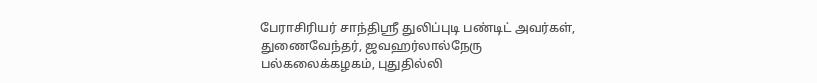பேராசிரியர் சாந்திஸ்ரீ துலிப்புடி பண்டிட் அவர்கள், துணைவேந்தர், ஜவஹர்லால்நேரு பல்கலைக்கழகம், புதுதில்லி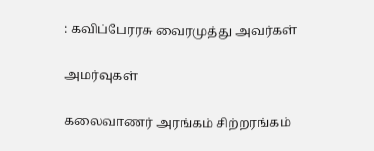: கவிப்பேரரசு வைரமுத்து அவர்கள்

அமர்வுகள்

கலைவாணர் அரங்கம் சிற்றரங்கம்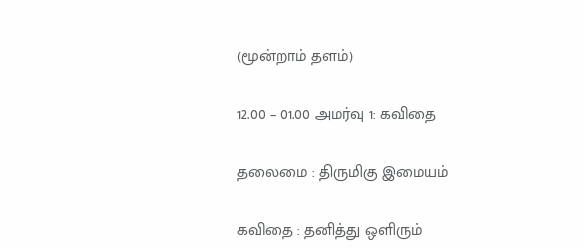(மூன்றாம் தளம்)

12.00 – 01.00 அமர்வு 1: கவிதை

தலைமை : திருமிகு இமையம்

கவிதை : தனித்து ஒளிரும்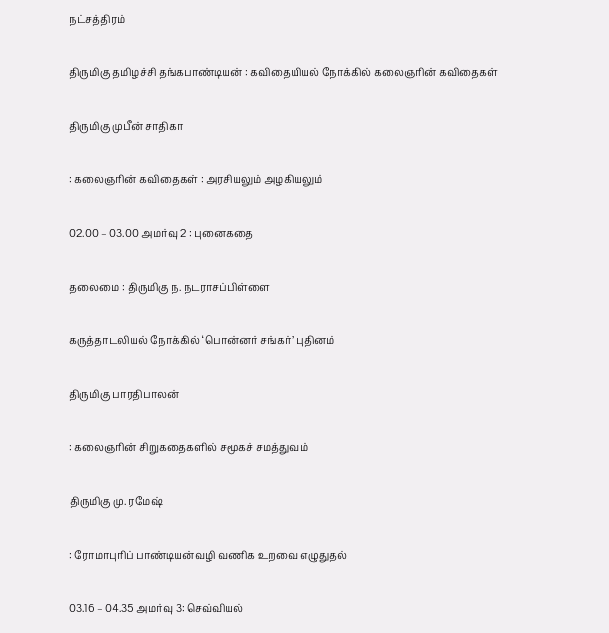நட்சத்திரம்

திருமிகு தமிழச்சி தங்கபாண்டியன் : கவிதையியல் நோக்கில் கலைஞரின் கவிதைகள்

திருமிகு முபீன் சாதிகா

: கலைஞரின் கவிதைகள் : அரசியலும் அழகியலும்

02.00 – 03.00 அமர்வு 2 : புனைகதை

தலைமை : திருமிகு ந. நடராசப்பிள்ளை

கருத்தாடலியல் நோக்கில் ‘பொன்னர் சங்கர்’ புதினம்

திருமிகு பாரதிபாலன்

: கலைஞரின் சிறுகதைகளில் சமூகச் சமத்துவம்

திருமிகு மு. ரமேஷ்

: ரோமாபுரிப் பாண்டியன்வழி வணிக உறவை எழுதுதல்

03.16 – 04.35 அமர்வு 3: செவ்வியல்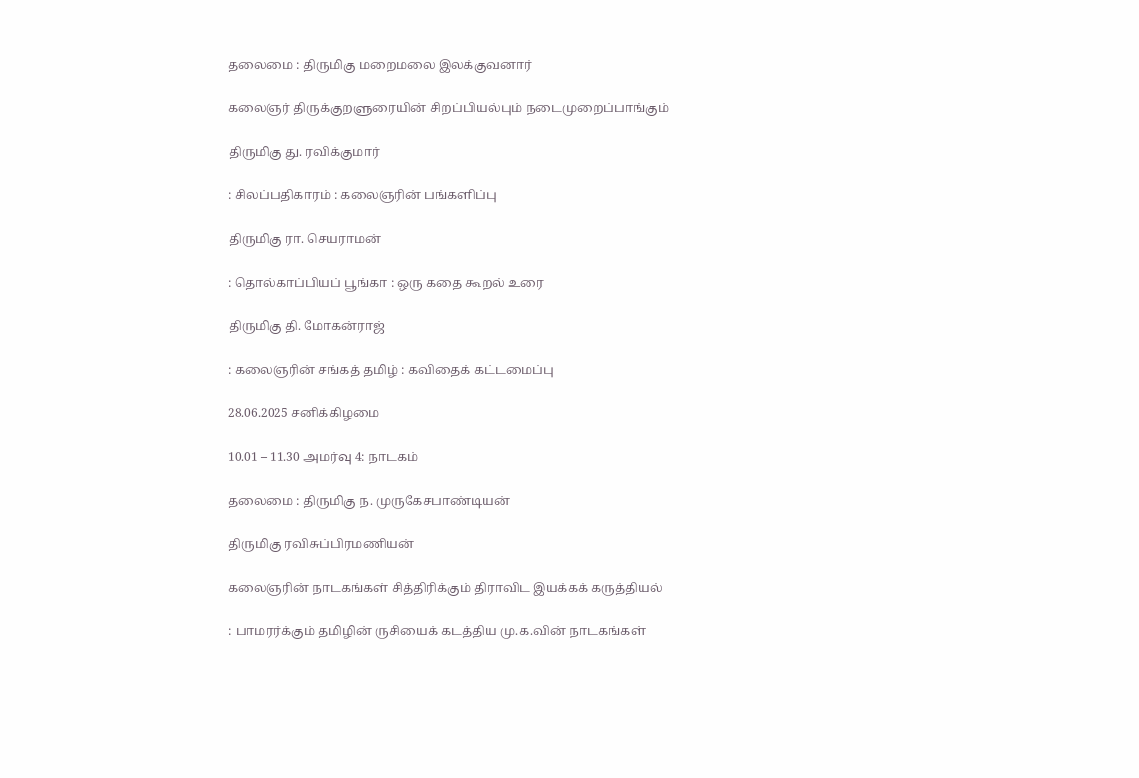தலைமை : திருமிகு மறைமலை இலக்குவனார்

கலைஞர் திருக்குறளுரையின் சிறப்பியல்பும் நடைமுறைப்பாங்கும்

திருமிகு து. ரவிக்குமார்

: சிலப்பதிகாரம் : கலைஞரின் பங்களிப்பு

திருமிகு ரா. செயராமன்

: தொல்காப்பியப் பூங்கா : ஒரு கதை கூறல் உரை

திருமிகு தி. மோகன்ராஜ்

: கலைஞரின் சங்கத் தமிழ் : கவிதைக் கட்டமைப்பு

28.06.2025 சனிக்கிழமை

10.01 – 11.30 அமர்வு 4: நாடகம்

தலைமை : திருமிகு ந. முருகேசபாண்டியன்

திருமிகு ரவிசுப்பிரமணியன்

கலைஞரின் நாடகங்கள் சித்திரிக்கும் திராவிட இயக்கக் கருத்தியல்

: பாமரர்க்கும் தமிழின் ருசியைக் கடத்திய மு.க.வின் நாடகங்கள்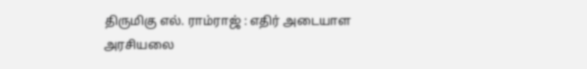திருமிகு எல். ராம்ராஜ் : எதிர் அடையாள அரசியலை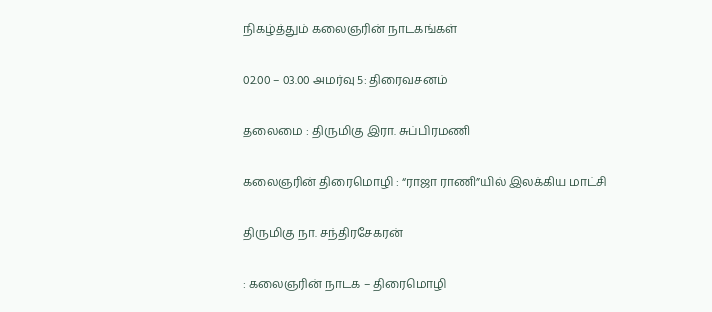நிகழ்த்தும் கலைஞரின் நாடகங்கள்

02.00 – 03.00 அமர்வு 5: திரைவசனம்

தலைமை : திருமிகு இரா. சுப்பிரமணி

கலைஞரின் திரைமொழி : “ராஜா ராணி”யில் இலக்கிய மாட்சி

திருமிகு நா. சந்திரசேகரன்

: கலைஞரின் நாடக – திரைமொழி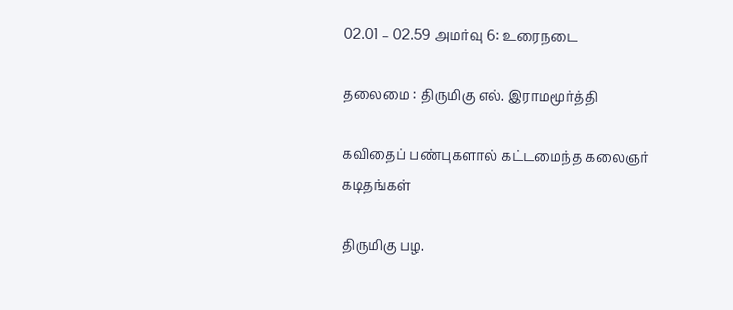02.01 – 02.59 அமர்வு 6: உரைநடை

தலைமை : திருமிகு எல். இராமமூர்த்தி

கவிதைப் பண்புகளால் கட்டமைந்த கலைஞர் கடிதங்கள்

திருமிகு பழ.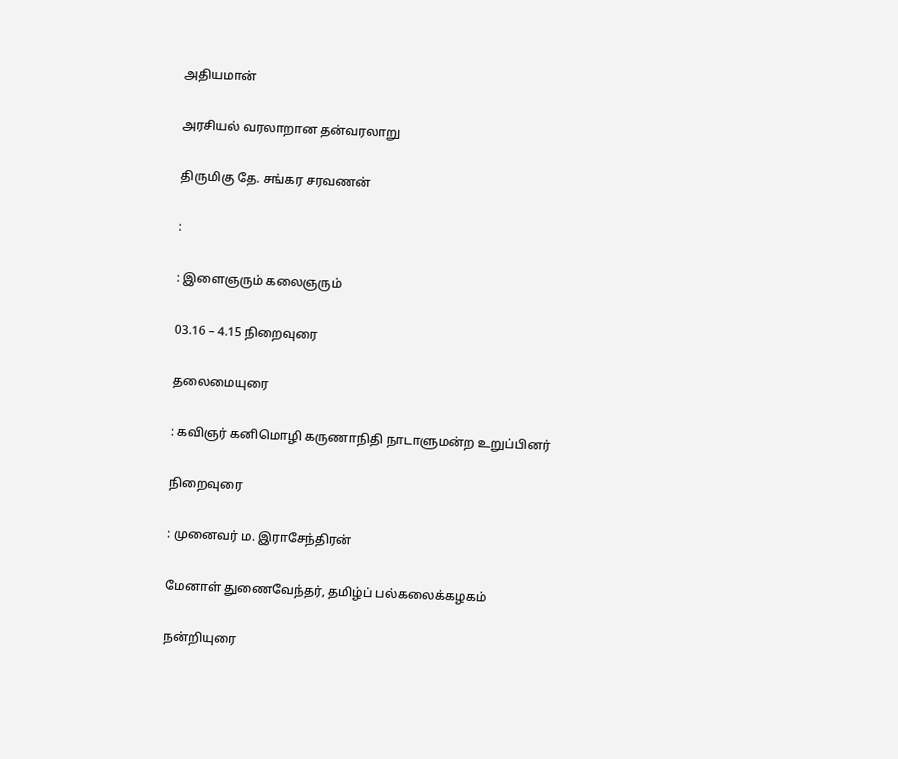அதியமான்

அரசியல் வரலாறான தன்வரலாறு

திருமிகு தே. சங்கர சரவணன்

:

: இளைஞரும் கலைஞரும்

03.16 – 4.15 நிறைவுரை

தலைமையுரை

: கவிஞர் கனிமொழி கருணாநிதி நாடாளுமன்ற உறுப்பினர்

நிறைவுரை

: முனைவர் ம. இராசேந்திரன்

மேனாள் துணைவேந்தர், தமிழ்ப் பல்கலைக்கழகம்

நன்றியுரை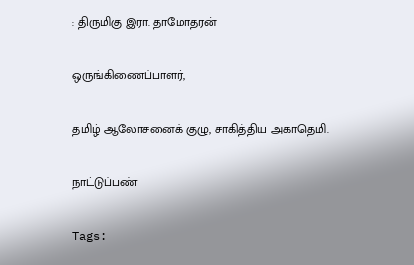: திருமிகு இரா. தாமோதரன்

ஒருங்கிணைப்பாளர்,

தமிழ் ஆலோசனைக் குழு, சாகித்திய அகாதெமி.

நாட்டுப்பண்

Tags: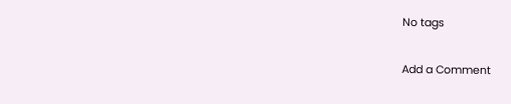No tags

Add a Comment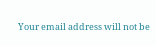Your email address will not be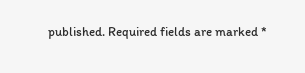published. Required fields are marked *